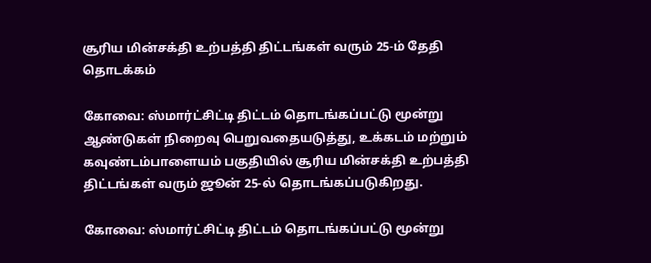சூரிய மின்சக்தி உற்பத்தி திட்டங்கள் வரும் 25-ம் தேதி தொடக்கம்

கோவை: ஸ்மார்ட்சிட்டி திட்டம் தொடங்கப்பட்டு மூன்று ஆண்டுகள் நிறைவு பெறுவதையடுத்து, உக்கடம் மற்றும் கவுண்டம்பாளையம் பகுதியில் சூரிய மின்சக்தி உற்பத்தி திட்டங்கள் வரும் ஜூன் 25-ல் தொடங்கப்படுகிறது.

கோவை: ஸ்மார்ட்சிட்டி திட்டம் தொடங்கப்பட்டு மூன்று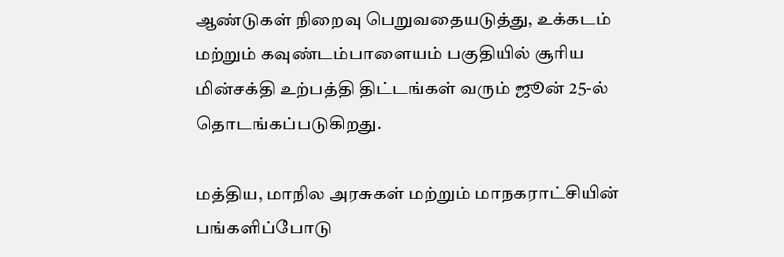ஆண்டுகள் நிறைவு பெறுவதையடுத்து, உக்கடம் மற்றும் கவுண்டம்பாளையம் பகுதியில் சூரிய மின்சக்தி உற்பத்தி திட்டங்கள் வரும் ஜூன் 25-ல் தொடங்கப்படுகிறது.

மத்திய, மாநில அரசுகள் மற்றும் மாநகராட்சியின் பங்களிப்போடு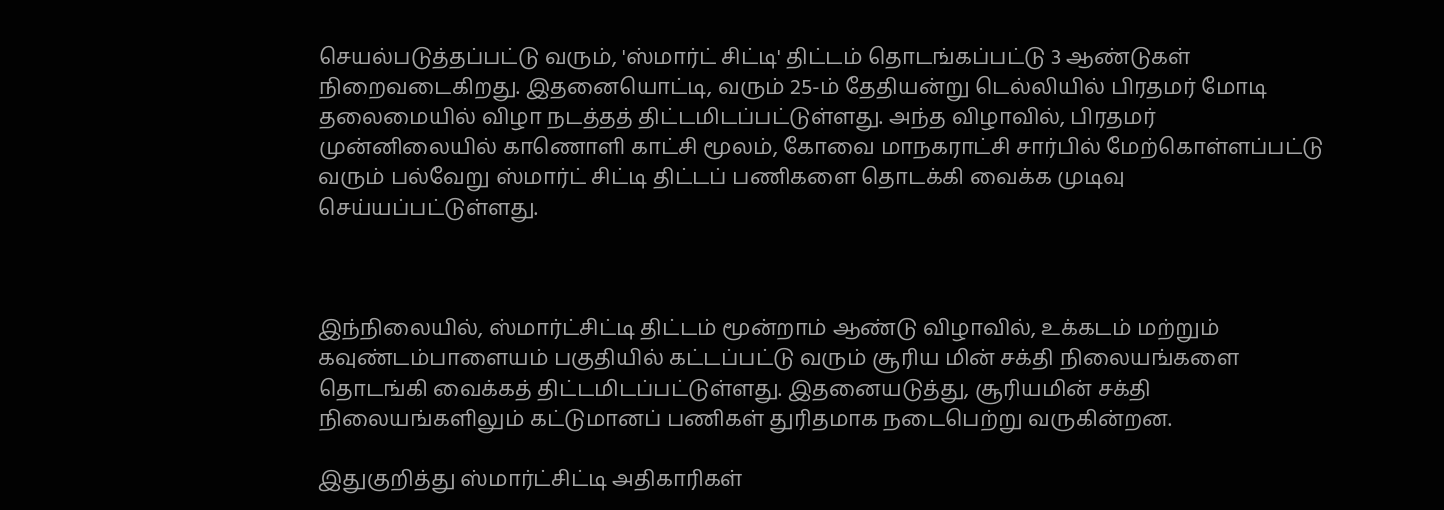செயல்படுத்தப்பட்டு வரும், 'ஸ்மார்ட் சிட்டி' திட்டம் தொடங்கப்பட்டு 3 ஆண்டுகள் நிறைவடைகிறது. இதனையொட்டி, வரும் 25-ம் தேதியன்று டெல்லியில் பிரதமர் மோடி தலைமையில் விழா நடத்தத் திட்டமிடப்பட்டுள்ளது. அந்த விழாவில், பிரதமர் முன்னிலையில் காணொளி காட்சி மூலம், கோவை மாநகராட்சி சார்பில் மேற்கொள்ளப்பட்டு வரும் பல்வேறு ஸ்மார்ட் சிட்டி திட்டப் பணிகளை தொடக்கி வைக்க முடிவு செய்யப்பட்டுள்ளது.



இந்நிலையில், ஸ்மார்ட்சிட்டி திட்டம் மூன்றாம் ஆண்டு விழாவில், உக்கடம் மற்றும் கவுண்டம்பாளையம் பகுதியில் கட்டப்பட்டு வரும் சூரிய மின் சக்தி நிலையங்களை தொடங்கி வைக்கத் திட்டமிடப்பட்டுள்ளது. இதனையடுத்து, சூரியமின் சக்தி நிலையங்களிலும் கட்டுமானப் பணிகள் துரிதமாக நடைபெற்று வருகின்றன.

இதுகுறித்து ஸ்மார்ட்சிட்டி அதிகாரிகள்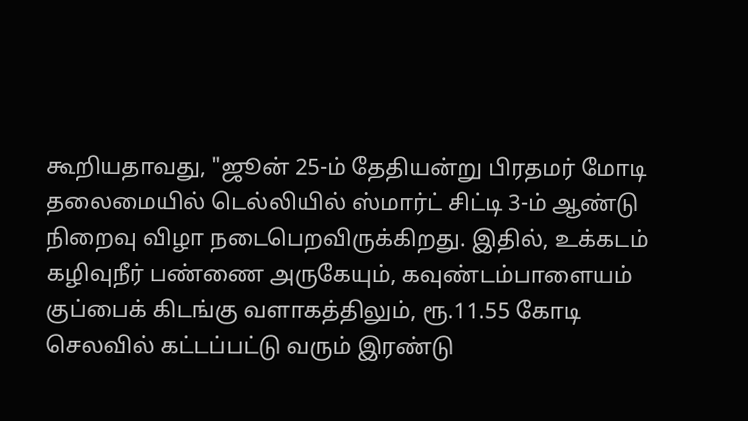கூறியதாவது, "ஜூன் 25-ம் தேதியன்று பிரதமர் மோடி தலைமையில் டெல்லியில் ஸ்மார்ட் சிட்டி 3-ம் ஆண்டு நிறைவு விழா நடைபெறவிருக்கிறது. இதில், உக்கடம் கழிவுநீர் பண்ணை அருகேயும், கவுண்டம்பாளையம் குப்பைக் கிடங்கு வளாகத்திலும், ரூ.11.55 கோடி செலவில் கட்டப்பட்டு வரும் இரண்டு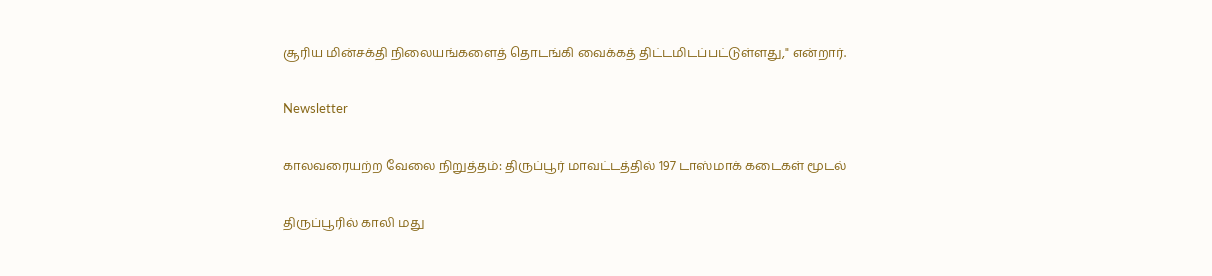சூரிய மின்சக்தி நிலையங்களைத் தொடங்கி வைக்கத் திட்டமிடப்பட்டுள்ளது," என்றார்.

Newsletter

காலவரையற்ற வேலை நிறுத்தம்: திருப்பூர் மாவட்டத்தில் 197 டாஸ்மாக் கடைகள் மூடல்

திருப்பூரில் காலி மது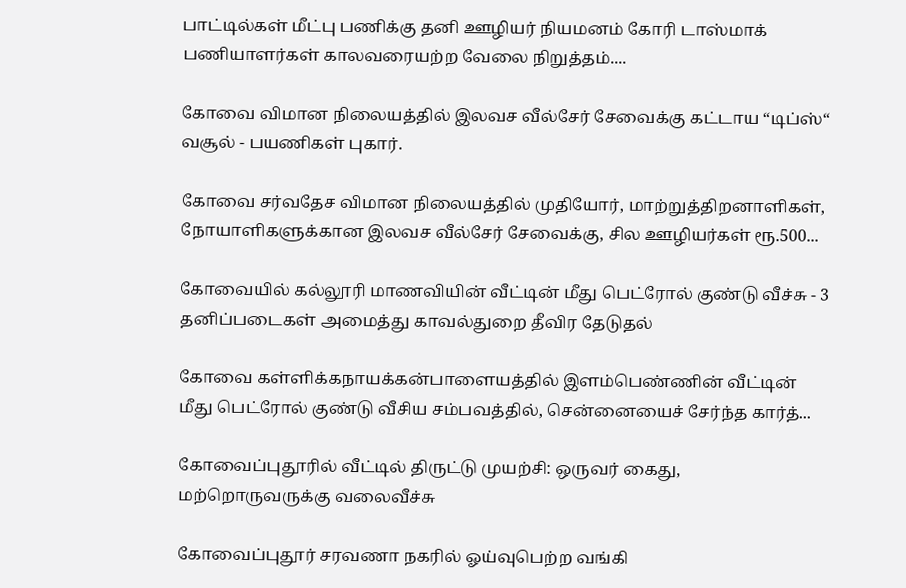பாட்டில்கள் மீட்பு பணிக்கு தனி ஊழியர் நியமனம் கோரி டாஸ்மாக் பணியாளர்கள் காலவரையற்ற வேலை நிறுத்தம்....

கோவை விமான நிலையத்தில் இலவச வீல்சேர் சேவைக்கு கட்டாய “டிப்ஸ்“ வசூல் - பயணிகள் புகார்.

கோவை சர்வதேச விமான நிலையத்தில் முதியோர், மாற்றுத்திறனாளிகள், நோயாளிகளுக்கான இலவச வீல்சேர் சேவைக்கு, சில ஊழியர்கள் ரூ.500...

கோவையில் கல்லூரி மாணவியின் வீட்டின் மீது பெட்ரோல் குண்டு வீச்சு - 3 தனிப்படைகள் அமைத்து காவல்துறை தீவிர தேடுதல்

கோவை கள்ளிக்கநாயக்கன்பாளையத்தில் இளம்பெண்ணின் வீட்டின் மீது பெட்ரோல் குண்டு வீசிய சம்பவத்தில், சென்னையைச் சேர்ந்த கார்த்...

கோவைப்புதூரில் வீட்டில் திருட்டு முயற்சி: ஒருவர் கைது, மற்றொருவருக்கு வலைவீச்சு

கோவைப்புதூர் சரவணா நகரில் ஓய்வுபெற்ற வங்கி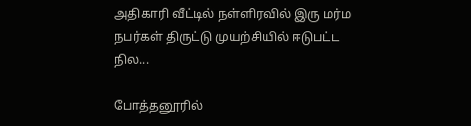அதிகாரி வீட்டில் நள்ளிரவில் இரு மர்ம நபர்கள் திருட்டு முயற்சியில் ஈடுபட்ட நில...

போத்தனூரில்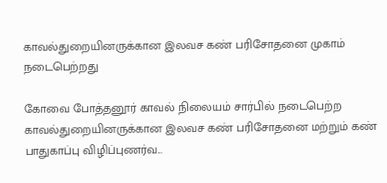காவல்துறையினருக்கான இலவச கண் பரிசோதனை முகாம் நடைபெற்றது

கோவை போத்தனூர் காவல் நிலையம் சார்பில் நடைபெற்ற காவல்துறையினருக்கான இலவச கண் பரிசோதனை மற்றும் கண் பாதுகாப்பு விழிப்புணர்வ...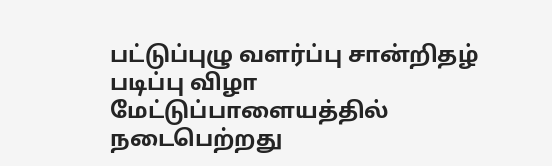பட்டுப்புழு வளர்ப்பு சான்றிதழ் படிப்பு விழா மேட்டுப்பாளையத்தில் நடைபெற்றது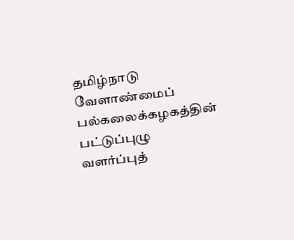தமிழ்நாடு வேளாண்மைப் பல்கலைக்கழகத்தின் பட்டுப்புழு வளர்ப்புத்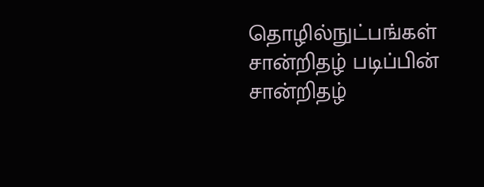தொழில்நுட்பங்கள் சான்றிதழ் படிப்பின் சான்றிதழ்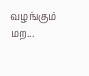வழங்கும் மற...